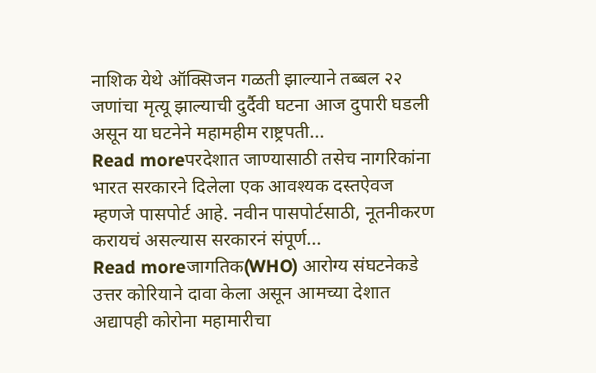नाशिक येथे ऑक्सिजन गळती झाल्याने तब्बल २२ जणांचा मृत्यू झाल्याची दुर्दैवी घटना आज दुपारी घडली असून या घटनेने महामहीम राष्ट्रपती...
Read moreपरदेशात जाण्यासाठी तसेच नागरिकांना भारत सरकारने दिलेला एक आवश्यक दस्तऐवज म्हणजे पासपोर्ट आहे. नवीन पासपोर्टसाठी, नूतनीकरण करायचं असल्यास सरकारनं संपूर्ण...
Read moreजागतिक(WHO) आरोग्य संघटनेकडे उत्तर कोरियाने दावा केला असून आमच्या देशात अद्यापही कोरोना महामारीचा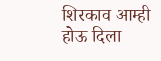शिरकाव आम्ही होऊ दिला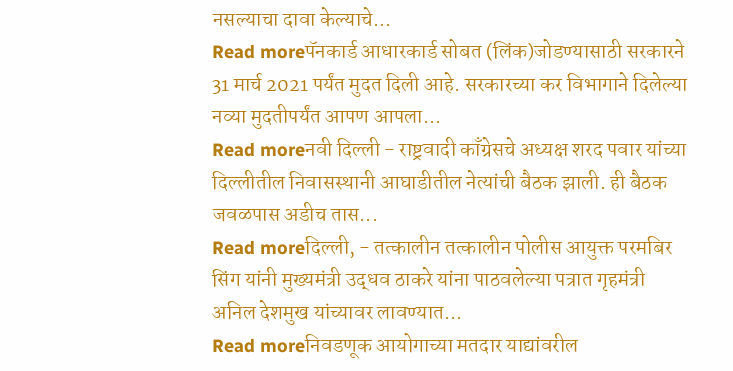नसल्याचा दावा केल्याचे...
Read moreपॅनकार्ड आधारकार्ड सोबत (लिंक)जोडण्यासाठी सरकारने 31 मार्च 2021 पर्यंत मुदत दिली आहे. सरकारच्या कर विभागाने दिलेल्या नव्या मुदतीपर्यंत आपण आपला...
Read moreनवी दिल्ली - राष्ट्रवादी काँग्रेसचे अध्यक्ष शरद पवार यांच्या दिल्लीतील निवासस्थानी आघाडीतील नेत्यांची बैठक झाली. ही बैठक जवळपास अडीच तास...
Read moreदिल्ली, - तत्कालीन तत्कालीन पोलीस आयुक्त परमबिर सिंग यांनी मुख्यमंत्री उद्धव ठाकरे यांना पाठवलेल्या पत्रात गृहमंत्री अनिल देशमुख यांच्यावर लावण्यात...
Read moreनिवडणूक आयोगाच्या मतदार याद्यांवरील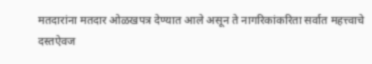मतदारांना मतदार ओळखपत्र देण्यात आले असून ते नागरिकांकरिता सर्वात महत्त्वाचे दस्तऐवज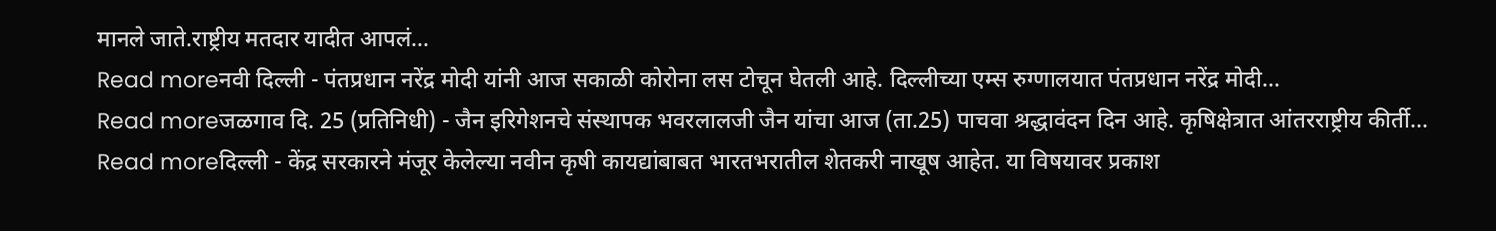मानले जाते.राष्ट्रीय मतदार यादीत आपलं...
Read moreनवी दिल्ली - पंतप्रधान नरेंद्र मोदी यांनी आज सकाळी कोरोना लस टोचून घेतली आहे. दिल्लीच्या एम्स रुग्णालयात पंतप्रधान नरेंद्र मोदी...
Read moreजळगाव दि. 25 (प्रतिनिधी) - जैन इरिगेशनचे संस्थापक भवरलालजी जैन यांचा आज (ता.25) पाचवा श्रद्धावंदन दिन आहे. कृषिक्षेत्रात आंतरराष्ट्रीय कीर्ती...
Read moreदिल्ली - केंद्र सरकारने मंजूर केलेल्या नवीन कृषी कायद्यांबाबत भारतभरातील शेतकरी नाखूष आहेत. या विषयावर प्रकाश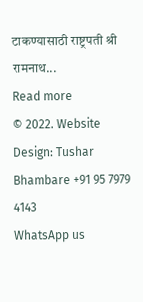टाकण्यासाठी राष्ट्रपती श्री रामनाथ...
Read more
© 2022. Website Design: Tushar Bhambare +91 95 7979 4143
WhatsApp us